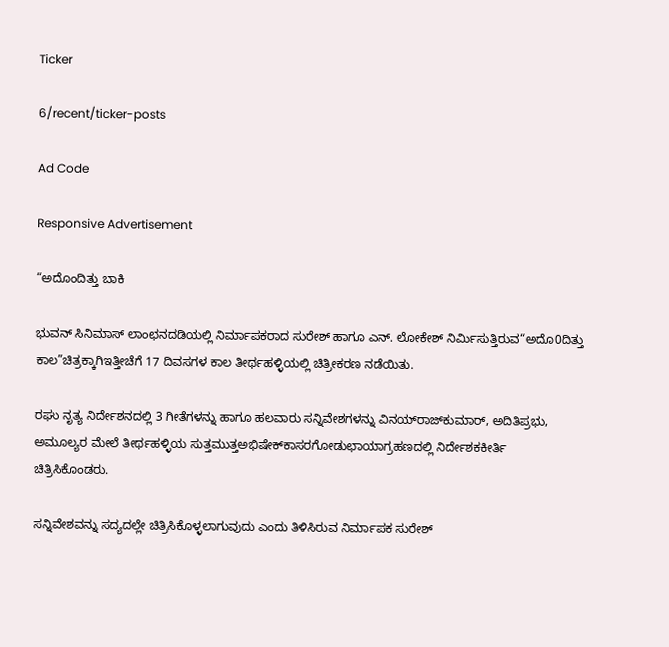Ticker

6/recent/ticker-posts

Ad Code

Responsive Advertisement

“ಅದೊಂದಿತ್ತು ಬಾಕಿ

ಭುವನ್ ಸಿನಿಮಾಸ್ ಲಾಂಛನದಡಿಯಲ್ಲಿ ನಿರ್ಮಾಪಕರಾದ ಸುರೇಶ್ ಹಾಗೂ ಎನ್. ಲೋಕೇಶ್ ನಿರ್ಮಿಸುತ್ತಿರುವ“ಅದೊ0ದಿತ್ತು ಕಾಲ”ಚಿತ್ರಕ್ಕಾಗಿಇತ್ತೀಚೆಗೆ 17 ದಿವಸಗಳ ಕಾಲ ತೀರ್ಥಹಳ್ಳಿಯಲ್ಲಿ ಚಿತ್ರೀಕರಣ ನಡೆಯಿತು.

ರಘು ನೃತ್ಯ ನಿರ್ದೇಶನದಲ್ಲಿ 3 ಗೀತೆಗಳನ್ನು ಹಾಗೂ ಹಲವಾರು ಸನ್ನಿವೇಶಗಳನ್ನು ವಿನಯ್‌ರಾಜ್‌ಕುಮಾರ್, ಅದಿತಿಪ್ರಭು, ಅಮೂಲ್ಯರ ಮೇಲೆ ತೀರ್ಥಹಳ್ಳಿಯ ಸುತ್ತಮುತ್ತಅಭಿಷೇಕ್‌ಕಾಸರಗೋಡುಛಾಯಾಗ್ರಹಣದಲ್ಲಿ ನಿರ್ದೇಶಕಕೀರ್ತಿ ಚಿತ್ರಿಸಿಕೊಂಡರು.

ಸನ್ನಿವೇಶವನ್ನು ಸದ್ಯದಲ್ಲೇ ಚಿತ್ರಿಸಿಕೊಳ್ಳಲಾಗುವುದು ಎಂದು ತಿಳಿಸಿರುವ ನಿರ್ಮಾಪಕ ಸುರೇಶ್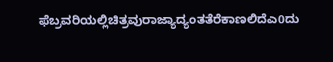ಫೆಬ್ರವರಿಯಲ್ಲಿಚಿತ್ರವುರಾಜ್ಯಾದ್ಯಂತತೆರೆಕಾಣಲಿದೆಎ0ದು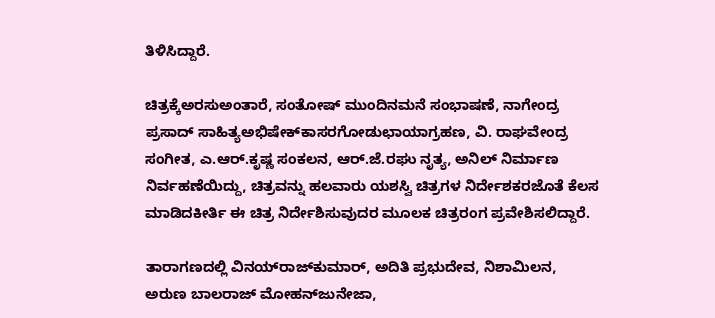ತಿಳಿಸಿದ್ದಾರೆ.

ಚಿತ್ರಕ್ಕೆಅರಸುಅಂತಾರೆ, ಸಂತೋಷ್ ಮುಂದಿನಮನೆ ಸಂಭಾಷಣೆ, ನಾಗೇಂದ್ರ ಪ್ರಸಾದ್ ಸಾಹಿತ್ಯಅಭಿಷೇಕ್‌ಕಾಸರಗೋಡುಛಾಯಾಗ್ರಹಣ, ವಿ. ರಾಘವೇಂದ್ರ ಸಂಗೀತ, ಎ.ಆರ್.ಕೃಷ್ಣ ಸಂಕಲನ, ಆರ್.ಜೆ.ರಘು ನೃತ್ಯ, ಅನಿಲ್ ನಿರ್ಮಾಣ ನಿರ್ವಹಣೆಯಿದ್ದು, ಚಿತ್ರವನ್ನು ಹಲವಾರು ಯಶಸ್ವಿ ಚಿತ್ರಗಳ ನಿರ್ದೇಶಕರಜೊತೆ ಕೆಲಸ ಮಾಡಿದಕೀರ್ತಿ ಈ ಚಿತ್ರ ನಿರ್ದೇಶಿಸುವುದರ ಮೂಲಕ ಚಿತ್ರರಂಗ ಪ್ರವೇಶಿಸಲಿದ್ದಾರೆ.

ತಾರಾಗಣದಲ್ಲಿ ವಿನಯ್‌ರಾಜ್‌ಕುಮಾರ್, ಅದಿತಿ ಪ್ರಭುದೇವ, ನಿಶಾಮಿಲನ, ಅರುಣ ಬಾಲರಾಜ್ ಮೋಹನ್‌ಜುನೇಜಾ,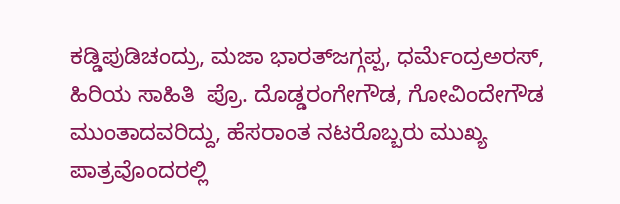ಕಡ್ಡಿಪುಡಿಚಂದ್ರು, ಮಜಾ ಭಾರತ್‌ಜಗ್ಗಪ್ಪ, ಧರ್ಮೆಂದ್ರಅರಸ್, ಹಿರಿಯ ಸಾಹಿತಿ  ಪ್ರೊ. ದೊಡ್ಡರಂಗೇಗೌಡ, ಗೋವಿಂದೇಗೌಡ ಮುಂತಾದವರಿದ್ದು, ಹೆಸರಾಂತ ನಟರೊಬ್ಬರು ಮುಖ್ಯ ಪಾತ್ರವೊಂದರಲ್ಲಿ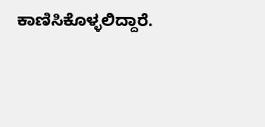ಕಾಣಿಸಿಕೊಳ್ಳಲಿದ್ದಾರೆ.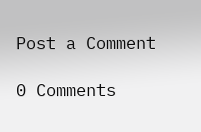Post a Comment

0 Comments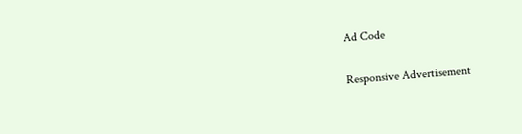Ad Code

Responsive Advertisement